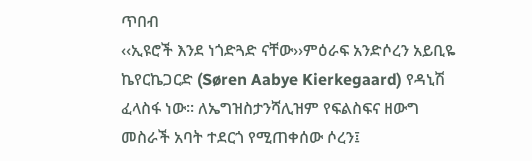ጥበብ
‹‹ኢዩሮች እንደ ነጎድጓድ ናቸው››ምዕራፍ አንድሶረን አይቢዬ ኬየርኬጋርድ (Søren Aabye Kierkegaard) የዳኒሽ ፈላስፋ ነው፡፡ ለኤግዝስታንሻሊዝም የፍልስፍና ዘውግ መስራች አባት ተደርጎ የሚጠቀሰው ሶረን፤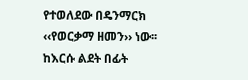የተወለደው በዴንማርክ ‹‹የወርቃማ ዘመን›› ነው፡፡ ከእርሱ ልደት በፊት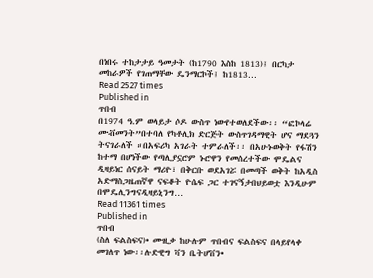በነበሩ ተከታታይ ዓመታት (ከ1790 እስከ 1813)፤ በርካታ መከራዎች የገጠማቸው ዴንማርኮች፤ ከ1813…
Read 2527 times
Published in
ጥበብ
በ1974 ዓ.ም ወላይታ ሶዶ ውስጥ ነውየተወለደችው፡፡ “ፎኮላሬ ሙቭመንት”በተባለ የካቶሊክ ድርጅት ውስጥገዳማዊት ሆና ማደጓን ትናገራለች ።በአፍሪካ አገራት ተምራለች፡፡ በአሁኑወቅት የፋሽን ከተማ በሆነችው የጣሊያኗሮም ኑሮዋን የመሰረተችው ሞዴልና ዲዛይነር ሰናይት ማሪዮ፣ በቅርቡ ወደአገሯ በመጣች ወቅት ከአዲስ አድማስጋዜጠኛዋ ናፍቆት ዮሴፍ ጋር ተገናኝታበህይወቷ እንዲሁም በሞዴሊንግናዲዛይኒንግ…
Read 11361 times
Published in
ጥበብ
(ስለ ፍልስፍና)• ሙዚቃ ከሁሉም ጥበብና ፍልስፍና በላይየላቀ መገለጥ ነው፡፡ሉድዊግ ቫን ቤትሆቨን•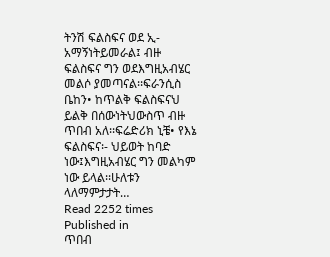ትንሽ ፍልስፍና ወደ ኢ-አማኝነትይመራል፤ ብዙ ፍልስፍና ግን ወደእግዚአብሄር መልሶ ያመጣናል፡፡ፍራንሲስ ቤከን• ከጥልቅ ፍልስፍናህ ይልቅ በሰውነትህውስጥ ብዙ ጥበብ አለ፡፡ፍሬድሪክ ኒቼ• የእኔ ፍልስፍና፡- ህይወት ከባድ ነው፤እግዚአብሄር ግን መልካም ነው ይላል፡፡ሁለቱን ላለማምታታት…
Read 2252 times
Published in
ጥበብ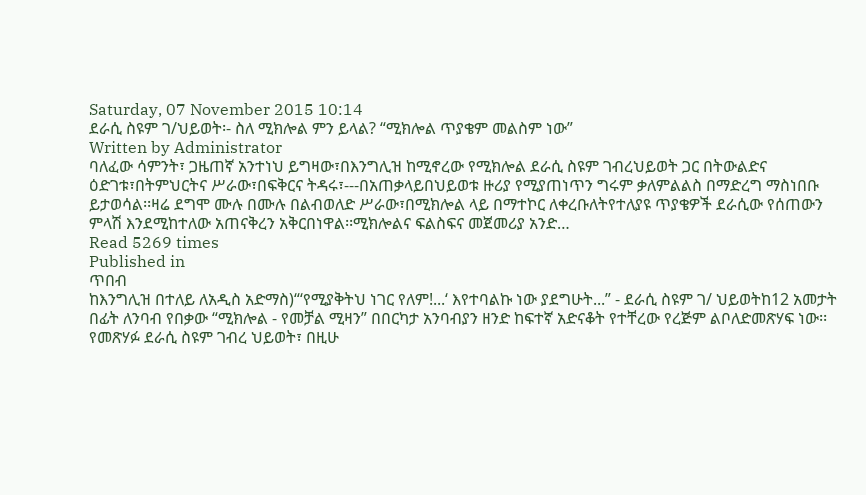Saturday, 07 November 2015 10:14
ደራሲ ስዩም ገ/ህይወት፡- ስለ ሚክሎል ምን ይላል? “ሚክሎል ጥያቄም መልስም ነው”
Written by Administrator
ባለፈው ሳምንት፣ ጋዜጠኛ አንተነህ ይግዛው፣በእንግሊዝ ከሚኖረው የሚክሎል ደራሲ ስዩም ገብረህይወት ጋር በትውልድና ዕድገቱ፣በትምህርትና ሥራው፣በፍቅርና ትዳሩ፣---በአጠቃላይበህይወቱ ዙሪያ የሚያጠነጥን ግሩም ቃለምልልስ በማድረግ ማስነበቡ ይታወሳል፡፡ዛሬ ደግሞ ሙሉ በሙሉ በልብወለድ ሥራው፣በሚክሎል ላይ በማተኮር ለቀረቡለትየተለያዩ ጥያቄዎች ደራሲው የሰጠውን ምላሽ እንደሚከተለው አጠናቅረን አቅርበነዋል፡፡ሚክሎልና ፍልስፍና መጀመሪያ አንድ…
Read 5269 times
Published in
ጥበብ
ከእንግሊዝ በተለይ ለአዲስ አድማስ)“‘የሚያቅትህ ነገር የለም!...‘ እየተባልኩ ነው ያደግሁት...” - ደራሲ ስዩም ገ/ ህይወትከ12 አመታት በፊት ለንባብ የበቃው “ሚክሎል - የመቻል ሚዛን” በበርካታ አንባብያን ዘንድ ከፍተኛ አድናቆት የተቸረው የረጅም ልቦለድመጽሃፍ ነው፡፡ የመጽሃፉ ደራሲ ስዩም ገብረ ህይወት፣ በዚሁ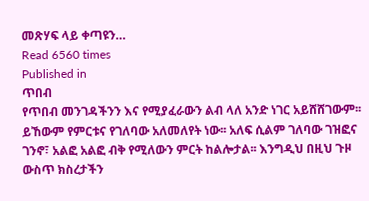መጽሃፍ ላይ ቀጣዩን…
Read 6560 times
Published in
ጥበብ
የጥበብ መንገዳችንን እና የሚያፈራውን ልብ ላለ አንድ ነገር አይሸሸገውም፡፡ ይኸውም የምርቱና የገለባው አለመለየት ነው፡፡ አለፍ ሲልም ገለባው ገዝፎና ገንኖ፣ አልፎ አልፎ ብቅ የሚለውን ምርት ከልሎታል፡፡ እንግዲህ በዚህ ጉዞ ውስጥ ክስረታችን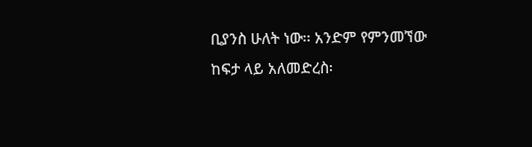ቢያንስ ሁለት ነው፡፡ አንድም የምንመኘው ከፍታ ላይ አለመድረስ፡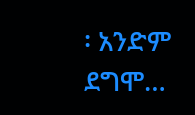፡ አንድም ደግሞ…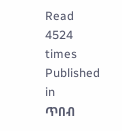Read 4524 times
Published in
ጥበብ